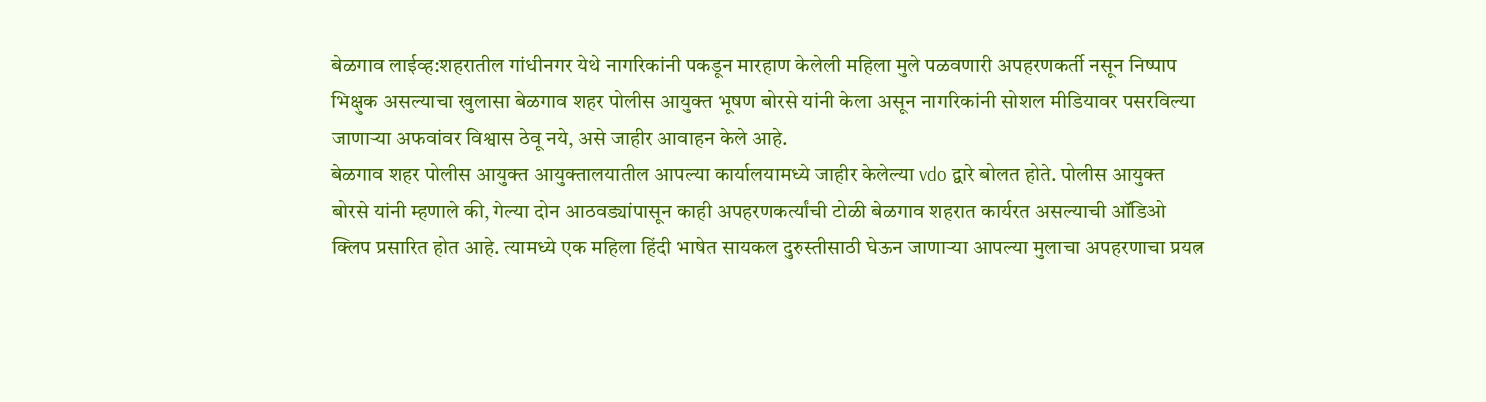बेळगाव लाईव्ह:शहरातील गांधीनगर येथे नागरिकांनी पकडून मारहाण केलेली महिला मुले पळवणारी अपहरणकर्ती नसून निष्पाप भिक्षुक असल्याचा खुलासा बेळगाव शहर पोलीस आयुक्त भूषण बोरसे यांनी केला असून नागरिकांनी सोशल मीडियावर पसरविल्या जाणाऱ्या अफवांवर विश्वास ठेवू नये, असे जाहीर आवाहन केले आहे.
बेळगाव शहर पोलीस आयुक्त आयुक्तालयातील आपल्या कार्यालयामध्ये जाहीर केलेल्या vdo द्वारे बोलत होते. पोलीस आयुक्त बोरसे यांनी म्हणाले की, गेल्या दोन आठवड्यांपासून काही अपहरणकर्त्यांची टोळी बेळगाव शहरात कार्यरत असल्याची ऑडिओ क्लिप प्रसारित होत आहे. त्यामध्ये एक महिला हिंदी भाषेत सायकल दुरुस्तीसाठी घेऊन जाणाऱ्या आपल्या मुलाचा अपहरणाचा प्रयत्न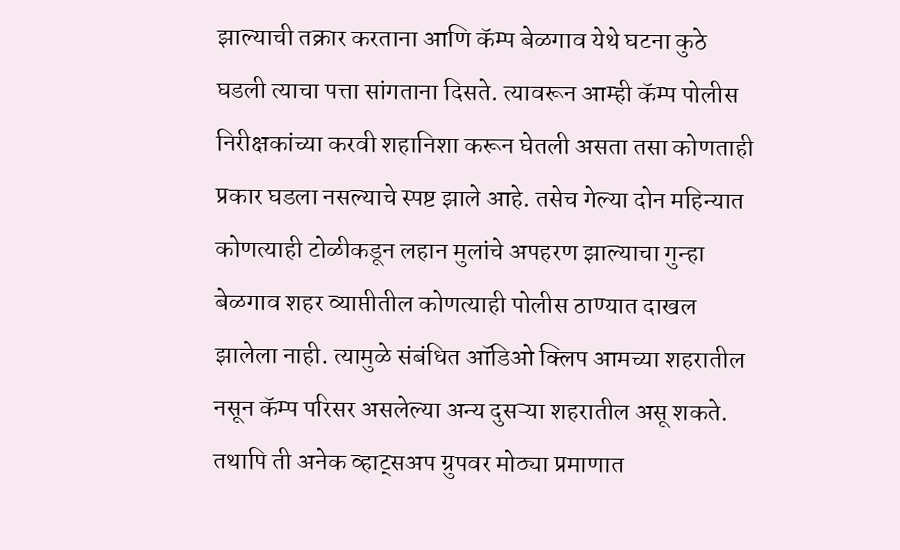झाल्याची तक्रार करताना आणि कॅम्प बेळगाव येथे घटना कुठे घडली त्याचा पत्ता सांगताना दिसते. त्यावरून आम्ही कॅम्प पोलीस निरीक्षकांच्या करवी शहानिशा करून घेतली असता तसा कोणताही प्रकार घडला नसल्याचे स्पष्ट झाले आहे. तसेच गेल्या दोन महिन्यात कोणत्याही टोळीकडून लहान मुलांचे अपहरण झाल्याचा गुन्हा बेळगाव शहर व्याप्तीतील कोणत्याही पोलीस ठाण्यात दाखल झालेला नाही. त्यामुळे संबंधित ऑडिओ क्लिप आमच्या शहरातील नसून कॅम्प परिसर असलेल्या अन्य दुसऱ्या शहरातील असू शकते.
तथापि ती अनेक व्हाट्सअप ग्रुपवर मोठ्या प्रमाणात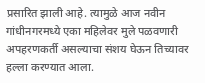प्रसारित झाली आहे. त्यामुळे आज नवीन गांधीनगरमध्ये एका महिलेवर मुले पळवणारी अपहरणकर्ती असल्याचा संशय घेऊन तिच्यावर हल्ला करण्यात आला.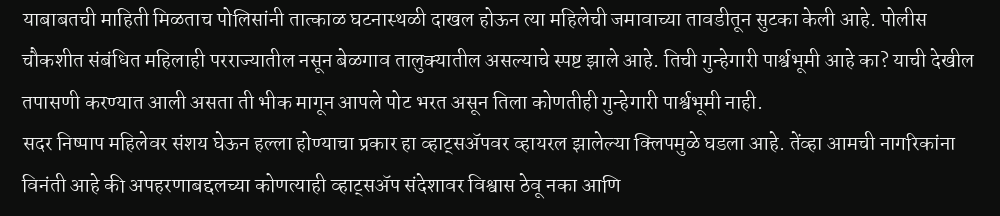याबाबतची माहिती मिळताच पोलिसांनी तात्काळ घटनास्थळी दाखल होऊन त्या महिलेची जमावाच्या तावडीतून सुटका केली आहे. पोलीस चौकशीत संबंधित महिलाही परराज्यातील नसून बेळगाव तालुक्यातील असल्याचे स्पष्ट झाले आहे. तिची गुन्हेगारी पार्श्वभूमी आहे का? याची देखील तपासणी करण्यात आली असता ती भीक मागून आपले पोट भरत असून तिला कोणतीही गुन्हेगारी पार्श्वभूमी नाही.
सदर निष्पाप महिलेवर संशय घेऊन हल्ला होण्याचा प्रकार हा व्हाट्सॲपवर व्हायरल झालेल्या क्लिपमुळे घडला आहे. तेंव्हा आमची नागरिकांना विनंती आहे की अपहरणाबद्दलच्या कोणत्याही व्हाट्सॲप संदेशावर विश्वास ठेवू नका आणि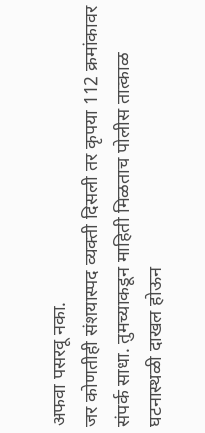अफवा पसरवू नका.
जर कोणतीही संशयास्पद व्यक्ती दिसली तर कृपया 112 क्रमांकावर संपर्क साधा. तुमच्याकडून माहिती मिळताच पोलीस तात्काळ घटनास्थळी दाखल होऊन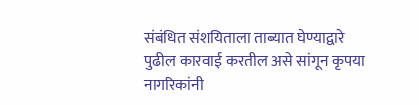संबंधित संशयिताला ताब्यात घेण्याद्वारे पुढील कारवाई करतील असे सांगून कृपया नागरिकांनी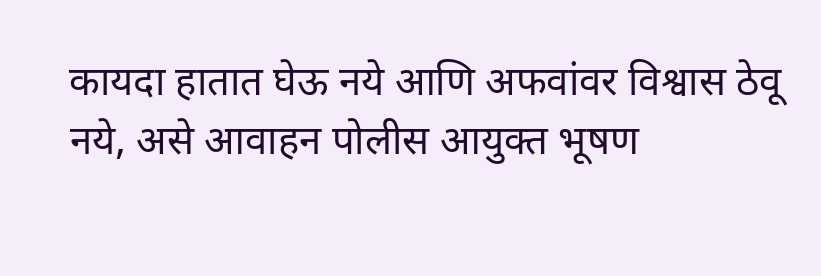कायदा हातात घेऊ नये आणि अफवांवर विश्वास ठेवू नये, असे आवाहन पोलीस आयुक्त भूषण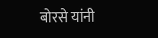बोरसे यांनी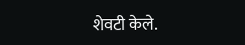शेवटी केले.